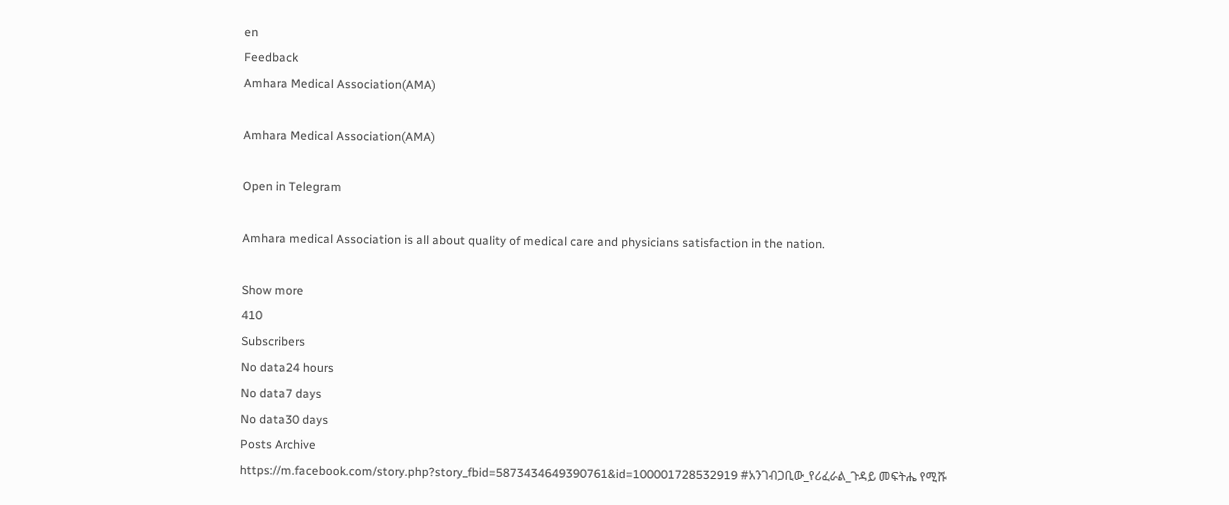en
Feedback
Amhara Medical Association(AMA)

Amhara Medical Association(AMA)

Open in Telegram

Amhara medical Association is all about quality of medical care and physicians satisfaction in the nation.

Show more
410
Subscribers
No data24 hours
No data7 days
No data30 days
Posts Archive
https://m.facebook.com/story.php?story_fbid=5873434649390761&id=100001728532919 #አንገብጋቢው_የሪፈራል_ጉዳይ መፍትሔ የሚሹ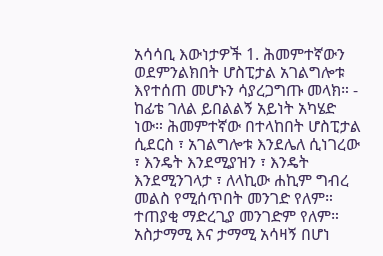አሳሳቢ እውነታዎች 1. ሕመምተኛውን ወደምንልክበት ሆስፒታል አገልግሎቱ እየተሰጠ መሆኑን ሳያረጋግጡ መላክ። - ከፊቴ ገለል ይበልልኝ አይነት አካሄድ ነው። ሕመምተኛው በተላከበት ሆስፒታል ሲደርስ ፣ አገልግሎቱ እንደሌለ ሲነገረው ፣ እንዴት እንደሚያዝን ፣ እንዴት እንደሚንገላታ ፣ ለላኪው ሐኪም ግብረ መልስ የሚሰጥበት መንገድ የለም። ተጠያቂ ማድረጊያ መንገድም የለም። አስታማሚ እና ታማሚ አሳዛኝ በሆነ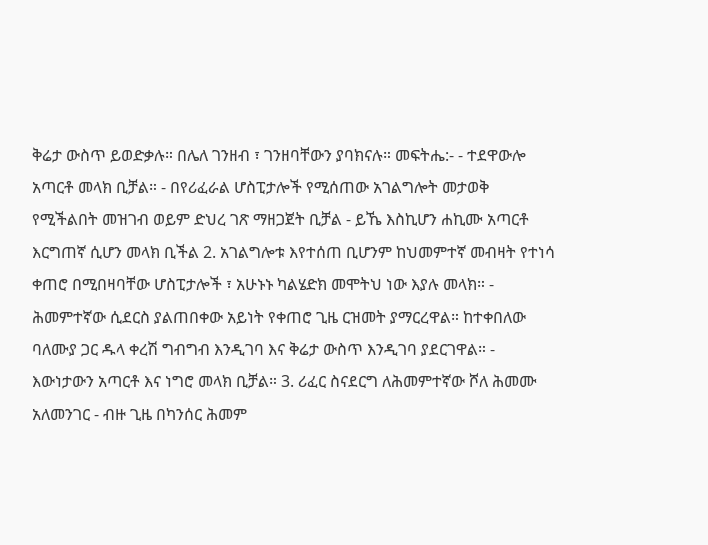ቅሬታ ውስጥ ይወድቃሉ። በሌለ ገንዘብ ፣ ገንዘባቸውን ያባክናሉ። መፍትሔ:- - ተደዋውሎ አጣርቶ መላክ ቢቻል። - በየሪፈራል ሆስፒታሎች የሚሰጠው አገልግሎት መታወቅ የሚችልበት መዝገብ ወይም ድህረ ገጽ ማዘጋጀት ቢቻል - ይኼ እስኪሆን ሐኪሙ አጣርቶ እርግጠኛ ሲሆን መላክ ቢችል 2. አገልግሎቱ እየተሰጠ ቢሆንም ከህመምተኛ መብዛት የተነሳ ቀጠሮ በሚበዛባቸው ሆስፒታሎች ፣ አሁኑኑ ካልሄድክ መሞትህ ነው እያሉ መላክ። - ሕመምተኛው ሲደርስ ያልጠበቀው አይነት የቀጠሮ ጊዜ ርዝመት ያማርረዋል። ከተቀበለው ባለሙያ ጋር ዱላ ቀረሽ ግብግብ እንዲገባ እና ቅሬታ ውስጥ እንዲገባ ያደርገዋል። - እውነታውን አጣርቶ እና ነግሮ መላክ ቢቻል። 3. ሪፈር ስናደርግ ለሕመምተኛው ሾለ ሕመሙ አለመንገር - ብዙ ጊዜ በካንሰር ሕመም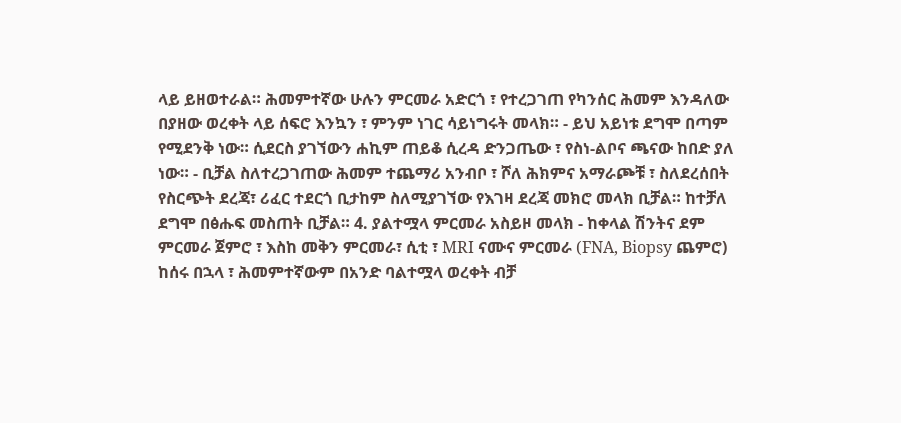ላይ ይዘወተራል። ሕመምተኛው ሁሉን ምርመራ አድርጎ ፣ የተረጋገጠ የካንሰር ሕመም እንዳለው በያዘው ወረቀት ላይ ሰፍሮ እንኳን ፣ ምንም ነገር ሳይነግሩት መላክ። - ይህ አይነቱ ደግሞ በጣም የሚደንቅ ነው። ሲደርስ ያገኘውን ሐኪም ጠይቆ ሲረዳ ድንጋጤው ፣ የስነ-ልቦና ጫናው ከበድ ያለ ነው። - ቢቻል ስለተረጋገጠው ሕመም ተጨማሪ አንብቦ ፣ ሾለ ሕክምና አማራጮቹ ፣ ስለደረሰበት የስርጭት ደረጃ፣ ሪፈር ተደርጎ ቢታከም ስለሚያገኘው የእገዛ ደረጃ መክሮ መላክ ቢቻል። ከተቻለ ደግሞ በፅሑፍ መስጠት ቢቻል። 4. ያልተሟላ ምርመራ አስይዞ መላክ - ከቀላል ሽንትና ደም ምርመራ ጀምሮ ፣ እስከ መቅን ምርመራ፣ ሲቲ ፣ MRI ናሙና ምርመራ (FNA, Biopsy ጨምሮ) ከሰሩ በኋላ ፣ ሕመምተኛውም በአንድ ባልተሟላ ወረቀት ብቻ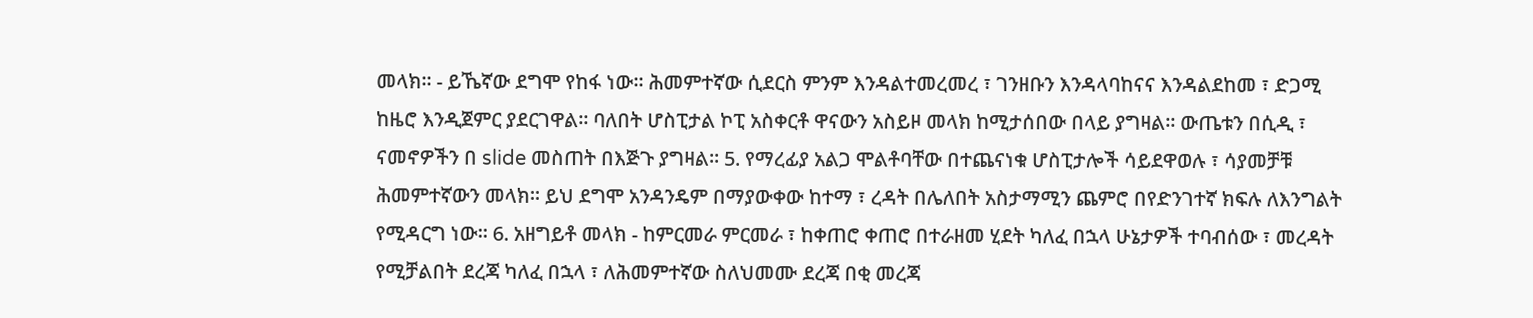መላክ። - ይኼኛው ደግሞ የከፋ ነው። ሕመምተኛው ሲደርስ ምንም እንዳልተመረመረ ፣ ገንዘቡን እንዳላባከናና እንዳልደከመ ፣ ድጋሚ ከዜሮ እንዲጀምር ያደርገዋል። ባለበት ሆስፒታል ኮፒ አስቀርቶ ዋናውን አስይዞ መላክ ከሚታሰበው በላይ ያግዛል። ውጤቱን በሲዲ ፣ ናመኖዎችን በ slide መስጠት በእጅጉ ያግዛል። 5. የማረፊያ አልጋ ሞልቶባቸው በተጨናነቁ ሆስፒታሎች ሳይደዋወሉ ፣ ሳያመቻቹ ሕመምተኛውን መላክ። ይህ ደግሞ አንዳንዴም በማያውቀው ከተማ ፣ ረዳት በሌለበት አስታማሚን ጨምሮ በየድንገተኛ ክፍሉ ለእንግልት የሚዳርግ ነው። 6. አዘግይቶ መላክ - ከምርመራ ምርመራ ፣ ከቀጠሮ ቀጠሮ በተራዘመ ሂደት ካለፈ በኋላ ሁኔታዎች ተባብሰው ፣ መረዳት የሚቻልበት ደረጃ ካለፈ በኋላ ፣ ለሕመምተኛው ስለህመሙ ደረጃ በቂ መረጃ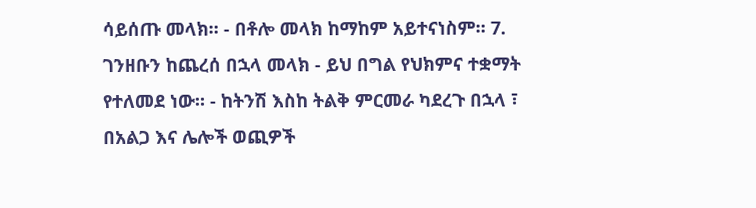ሳይሰጡ መላክ። - በቶሎ መላክ ከማከም አይተናነስም። 7. ገንዘቡን ከጨረሰ በኋላ መላክ - ይህ በግል የህክምና ተቋማት የተለመደ ነው። - ከትንሽ እስከ ትልቅ ምርመራ ካደረጉ በኋላ ፣ በአልጋ እና ሌሎች ወጪዎች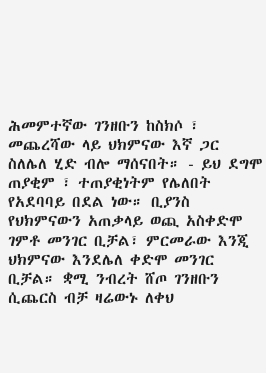ሕመምተኛው ገንዘቡን ከስክሶ ፣ መጨረሻው ላይ ህክምናው እኛ ጋር ስለሌለ ሂድ ብሎ ማሰናበት። - ይህ ደግሞ ጠያቂም ፣ ተጠያቂነትም የሌለበት የአደባባይ በደል ነው። ቢያንስ የህክምናውን አጠቃላይ ወጪ አስቀድሞ ገምቶ መንገር ቢቻል፣ ምርመራው እንጂ ህክምናው እንደሌለ ቀድሞ መንገር ቢቻል። ቋሚ ንብረት ሸጦ ገንዘቡን ሲጨርስ ብቻ ዛሬውኑ ለቀህ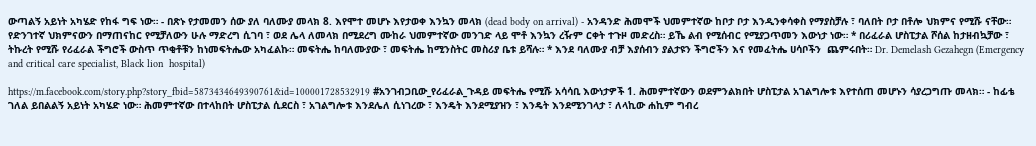ውጣልኝ አይነት አካሄድ የከፋ ግፍ ነው። - በጽኑ የታመመን ሰው ያለ ባለሙያ መላክ 8. እየሞተ መሆኑ እየታወቀ እንኳን መላክ (dead body on arrival) - አንዳንድ ሕመሞች ህመምተኛው ከቦታ ቦታ እንዲንቀሳቀስ የማያስቻሉ ፣ ባለበት ቦታ በቶሎ ህክምና የሚሹ ናቸው። የድንገተኛ ህክምናውን በማጠናከር የሚቻለውን ሁሉ ማድረግ ሲገባ ፣ ወደ ሌላ ለመላክ በሚደረግ ሙከራ ህመምተኛው መንገድ ላይ ሞቶ እንኳን ረዥም ርቀት ተጉዞ መድረስ። ይኼ ልብ የሚሰብር የሚያጋጥመን እውነታ ነው። * በሪፈራል ሆስፒታል ሾሰል ከታዘብኳቻው ፣ ትኩረት የሚሹ የሪፈራል ችግሮች ውስጥ ጥቂቶቹን ከነመፍትሔው አካፈልኩ። መፍትሔ ከባለሙያው ፣ መፍትሔ ከሚንስትር መስሪያ ቤቱ ይሻሉ። * እንደ ባለሙያ ብቻ እያሰብን ያልታዩን ችግሮችን እና የመፈትሔ ሀሳቦችን  ጨምሩበት። Dr. Demelash Gezahegn (Emergency and critical care specialist, Black lion  hospital)

https://m.facebook.com/story.php?story_fbid=5873434649390761&id=100001728532919 #አንገብጋቢው_የሪፈራል_ጉዳይ መፍትሔ የሚሹ አሳሳቢ እውነታዎች 1. ሕመምተኛውን ወደምንልክበት ሆስፒታል አገልግሎቱ እየተሰጠ መሆኑን ሳያረጋግጡ መላክ። - ከፊቴ ገለል ይበልልኝ አይነት አካሄድ ነው። ሕመምተኛው በተላከበት ሆስፒታል ሲደርስ ፣ አገልግሎቱ እንደሌለ ሲነገረው ፣ እንዴት እንደሚያዝን ፣ እንዴት እንደሚንገላታ ፣ ለላኪው ሐኪም ግብረ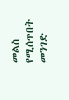መልስ የሚሰጥበት መንገድ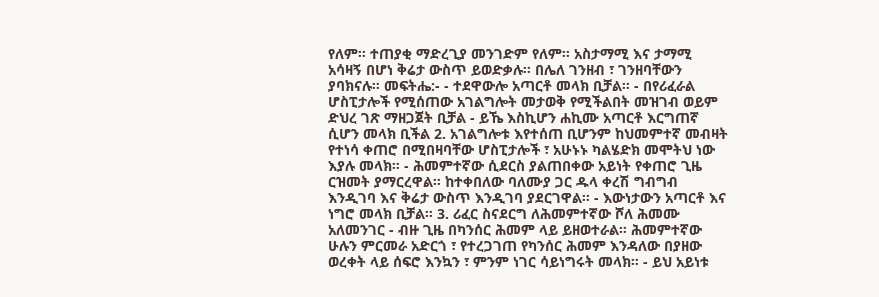የለም። ተጠያቂ ማድረጊያ መንገድም የለም። አስታማሚ እና ታማሚ አሳዛኝ በሆነ ቅሬታ ውስጥ ይወድቃሉ። በሌለ ገንዘብ ፣ ገንዘባቸውን ያባክናሉ። መፍትሔ:- - ተደዋውሎ አጣርቶ መላክ ቢቻል። - በየሪፈራል ሆስፒታሎች የሚሰጠው አገልግሎት መታወቅ የሚችልበት መዝገብ ወይም ድህረ ገጽ ማዘጋጀት ቢቻል - ይኼ እስኪሆን ሐኪሙ አጣርቶ እርግጠኛ ሲሆን መላክ ቢችል 2. አገልግሎቱ እየተሰጠ ቢሆንም ከህመምተኛ መብዛት የተነሳ ቀጠሮ በሚበዛባቸው ሆስፒታሎች ፣ አሁኑኑ ካልሄድክ መሞትህ ነው እያሉ መላክ። - ሕመምተኛው ሲደርስ ያልጠበቀው አይነት የቀጠሮ ጊዜ ርዝመት ያማርረዋል። ከተቀበለው ባለሙያ ጋር ዱላ ቀረሽ ግብግብ እንዲገባ እና ቅሬታ ውስጥ እንዲገባ ያደርገዋል። - እውነታውን አጣርቶ እና ነግሮ መላክ ቢቻል። 3. ሪፈር ስናደርግ ለሕመምተኛው ሾለ ሕመሙ አለመንገር - ብዙ ጊዜ በካንሰር ሕመም ላይ ይዘወተራል። ሕመምተኛው ሁሉን ምርመራ አድርጎ ፣ የተረጋገጠ የካንሰር ሕመም እንዳለው በያዘው ወረቀት ላይ ሰፍሮ እንኳን ፣ ምንም ነገር ሳይነግሩት መላክ። - ይህ አይነቱ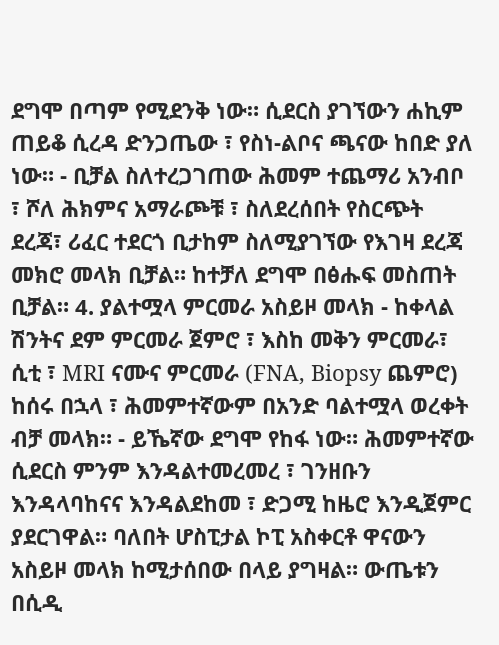ደግሞ በጣም የሚደንቅ ነው። ሲደርስ ያገኘውን ሐኪም ጠይቆ ሲረዳ ድንጋጤው ፣ የስነ-ልቦና ጫናው ከበድ ያለ ነው። - ቢቻል ስለተረጋገጠው ሕመም ተጨማሪ አንብቦ ፣ ሾለ ሕክምና አማራጮቹ ፣ ስለደረሰበት የስርጭት ደረጃ፣ ሪፈር ተደርጎ ቢታከም ስለሚያገኘው የእገዛ ደረጃ መክሮ መላክ ቢቻል። ከተቻለ ደግሞ በፅሑፍ መስጠት ቢቻል። 4. ያልተሟላ ምርመራ አስይዞ መላክ - ከቀላል ሽንትና ደም ምርመራ ጀምሮ ፣ እስከ መቅን ምርመራ፣ ሲቲ ፣ MRI ናሙና ምርመራ (FNA, Biopsy ጨምሮ) ከሰሩ በኋላ ፣ ሕመምተኛውም በአንድ ባልተሟላ ወረቀት ብቻ መላክ። - ይኼኛው ደግሞ የከፋ ነው። ሕመምተኛው ሲደርስ ምንም እንዳልተመረመረ ፣ ገንዘቡን እንዳላባከናና እንዳልደከመ ፣ ድጋሚ ከዜሮ እንዲጀምር ያደርገዋል። ባለበት ሆስፒታል ኮፒ አስቀርቶ ዋናውን አስይዞ መላክ ከሚታሰበው በላይ ያግዛል። ውጤቱን በሲዲ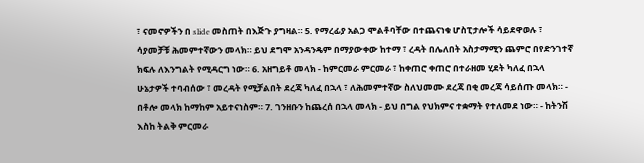፣ ናመኖዎችን በ slide መስጠት በእጅጉ ያግዛል። 5. የማረፊያ አልጋ ሞልቶባቸው በተጨናነቁ ሆስፒታሎች ሳይደዋወሉ ፣ ሳያመቻቹ ሕመምተኛውን መላክ። ይህ ደግሞ አንዳንዴም በማያውቀው ከተማ ፣ ረዳት በሌለበት አስታማሚን ጨምሮ በየድንገተኛ ክፍሉ ለእንግልት የሚዳርግ ነው። 6. አዘግይቶ መላክ - ከምርመራ ምርመራ ፣ ከቀጠሮ ቀጠሮ በተራዘመ ሂደት ካለፈ በኋላ ሁኔታዎች ተባብሰው ፣ መረዳት የሚቻልበት ደረጃ ካለፈ በኋላ ፣ ለሕመምተኛው ስለህመሙ ደረጃ በቂ መረጃ ሳይሰጡ መላክ። - በቶሎ መላክ ከማከም አይተናነስም። 7. ገንዘቡን ከጨረሰ በኋላ መላክ - ይህ በግል የህክምና ተቋማት የተለመደ ነው። - ከትንሽ እስከ ትልቅ ምርመራ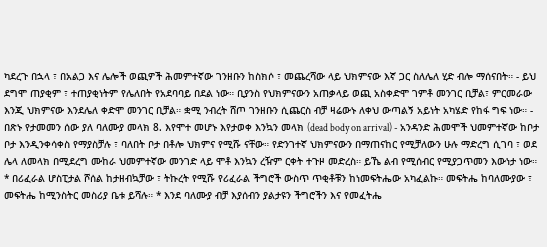ካደረጉ በኋላ ፣ በአልጋ እና ሌሎች ወጪዎች ሕመምተኛው ገንዘቡን ከስክሶ ፣ መጨረሻው ላይ ህክምናው እኛ ጋር ስለሌለ ሂድ ብሎ ማሰናበት። - ይህ ደግሞ ጠያቂም ፣ ተጠያቂነትም የሌለበት የአደባባይ በደል ነው። ቢያንስ የህክምናውን አጠቃላይ ወጪ አስቀድሞ ገምቶ መንገር ቢቻል፣ ምርመራው እንጂ ህክምናው እንደሌለ ቀድሞ መንገር ቢቻል። ቋሚ ንብረት ሸጦ ገንዘቡን ሲጨርስ ብቻ ዛሬውኑ ለቀህ ውጣልኝ አይነት አካሄድ የከፋ ግፍ ነው። - በጽኑ የታመመን ሰው ያለ ባለሙያ መላክ 8. እየሞተ መሆኑ እየታወቀ እንኳን መላክ (dead body on arrival) - አንዳንድ ሕመሞች ህመምተኛው ከቦታ ቦታ እንዲንቀሳቀስ የማያስቻሉ ፣ ባለበት ቦታ በቶሎ ህክምና የሚሹ ናቸው። የድንገተኛ ህክምናውን በማጠናከር የሚቻለውን ሁሉ ማድረግ ሲገባ ፣ ወደ ሌላ ለመላክ በሚደረግ ሙከራ ህመምተኛው መንገድ ላይ ሞቶ እንኳን ረዥም ርቀት ተጉዞ መድረስ። ይኼ ልብ የሚሰብር የሚያጋጥመን እውነታ ነው። * በሪፈራል ሆስፒታል ሾሰል ከታዘብኳቻው ፣ ትኩረት የሚሹ የሪፈራል ችግሮች ውስጥ ጥቂቶቹን ከነመፍትሔው አካፈልኩ። መፍትሔ ከባለሙያው ፣ መፍትሔ ከሚንስትር መስሪያ ቤቱ ይሻሉ። * እንደ ባለሙያ ብቻ እያሰብን ያልታዩን ችግሮችን እና የመፈትሔ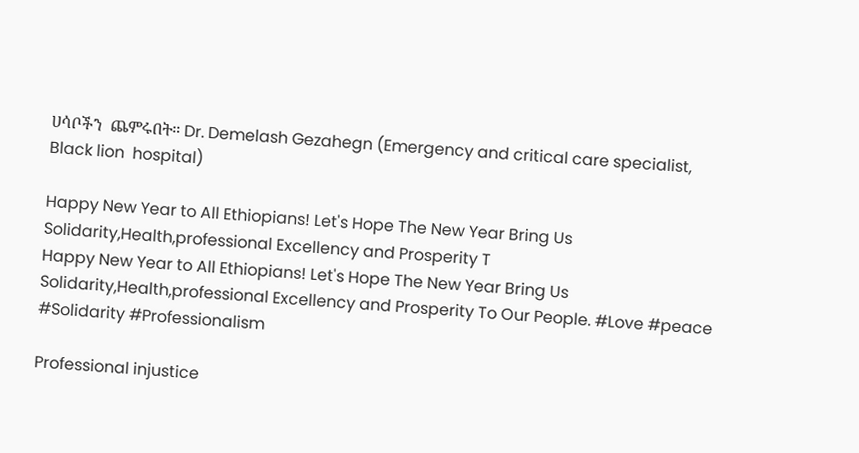ሀሳቦችን  ጨምሩበት። Dr. Demelash Gezahegn (Emergency and critical care specialist, Black lion  hospital)

Happy New Year to All Ethiopians! Let's Hope The New Year Bring Us Solidarity,Health,professional Excellency and Prosperity T
Happy New Year to All Ethiopians! Let's Hope The New Year Bring Us Solidarity,Health,professional Excellency and Prosperity To Our People. #Love #peace #Solidarity #Professionalism

Professional injustice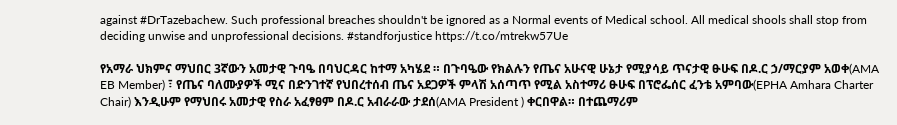against #DrTazebachew. Such professional breaches shouldn't be ignored as a Normal events of Medical school. All medical shools shall stop from deciding unwise and unprofessional decisions. #standforjustice https://t.co/mtrekw57Ue

የአማራ ህክምና ማህበር 3ኛውን አመታዊ ጉባዔ በባህርዳር ከተማ አካሄደ ። በጉባዔው የክልሉን የጤና አሁናዊ ሁኔታ የሚያሳይ ጥናታዊ ፁሁፍ በዶ.ር ኃ/ማርያም አወቀ(AMA EB Member) ፣ የጤና ባለሙያዎች ሚና በድንገተኛ የህበረተሰብ ጤና አደጋዎች ምላሽ አሰጣጥ የሚል አስተማሪ ፁሁፍ በፕሮፌሰር ፈንቴ አምባው(EPHA Amhara Charter Chair) እንዲሁም የማህበሩ አመታዊ የስራ አፈፃፀም በዶ.ር አብራራው ታደሰ(AMA President ) ቀርበዋል። በተጨማሪም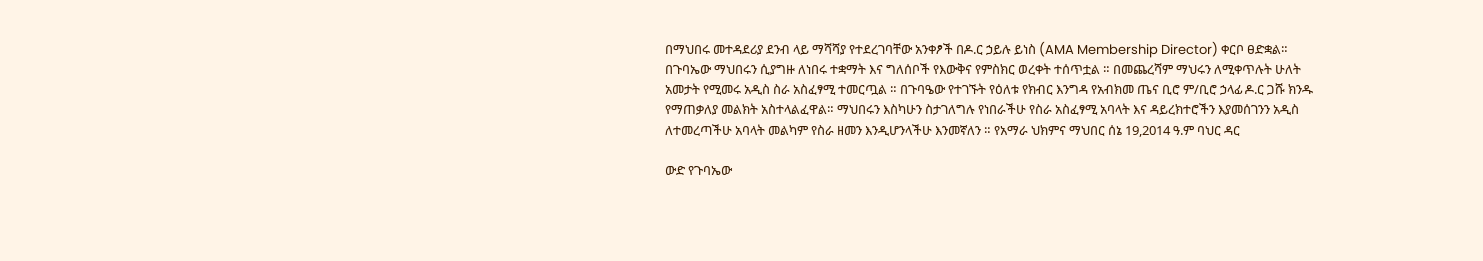በማህበሩ መተዳደሪያ ደንብ ላይ ማሻሻያ የተደረገባቸው አንቀፆች በዶ.ር ኃይሉ ይነስ (AMA Membership Director) ቀርቦ ፀድቋል። በጉባኤው ማህበሩን ሲያግዙ ለነበሩ ተቋማት እና ግለሰቦች የእውቅና የምስክር ወረቀት ተሰጥቷል ። በመጨረሻም ማህሩን ለሚቀጥሉት ሁለት አመታት የሚመሩ አዲስ ስራ አስፈፃሚ ተመርጧል ። በጉባዔው የተገኙት የዕለቱ የክብር እንግዳ የአብክመ ጤና ቢሮ ም/ቢሮ ኃላፊ ዶ.ር ጋሹ ክንዱ የማጠቃለያ መልክት አስተላልፈዋል። ማህበሩን እስካሁን ስታገለግሉ የነበራችሁ የስራ አስፈፃሚ አባላት እና ዳይረክተሮችን እያመሰገንን አዲስ ለተመረጣችሁ አባላት መልካም የስራ ዘመን እንዲሆንላችሁ እንመኛለን ። የአማራ ህክምና ማህበር ሰኔ 19,2014 ዓ.ም ባህር ዳር

ውድ የጉባኤው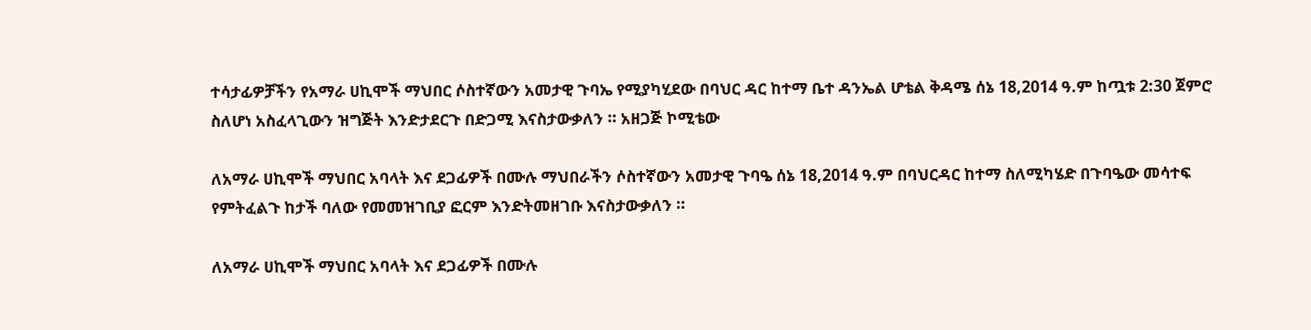ተሳታፊዎቻችን የአማራ ሀኪሞች ማህበር ሶስተኛውን አመታዊ ጉባኤ የሚያካሂደው በባህር ዳር ከተማ ቤተ ዳንኤል ሆቴል ቅዳሜ ሰኔ 18,2014 ዓ.ም ከጧቱ 2:30 ጀምሮ ስለሆነ አስፈላጊውን ዝግጅት እንድታደርጉ በድጋሚ እናስታውቃለን ። አዘጋጅ ኮሚቴው

ለአማራ ሀኪሞች ማህበር አባላት እና ደጋፊዎች በሙሉ ማህበራችን ሶስተኛውን አመታዊ ጉባዔ ሰኔ 18,2014 ዓ.ም በባህርዳር ከተማ ስለሚካሄድ በጉባዔው መሳተፍ የምትፈልጉ ከታች ባለው የመመዝገቢያ ፎርም እንድትመዘገቡ እናስታውቃለን ።

ለአማራ ሀኪሞች ማህበር አባላት እና ደጋፊዎች በሙሉ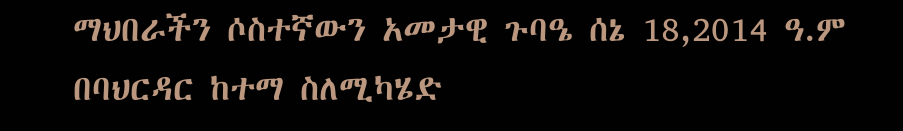ማህበራችን ሶስተኛውን አመታዊ ጉባዔ ሰኔ 18,2014 ዓ.ም በባህርዳር ከተማ ስለሚካሄድ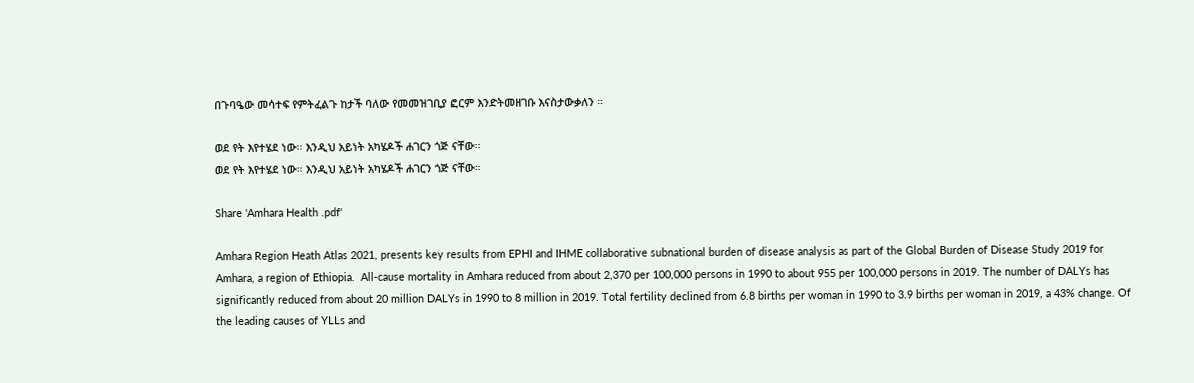በጉባዔው መሳተፍ የምትፈልጉ ከታች ባለው የመመዝገቢያ ፎርም እንድትመዘገቡ እናስታውቃለን ።

ወደ የት እየተሄደ ነው። እንዲህ አይነት አካሄዶች ሐገርን ጎጅ ናቸው።
ወደ የት እየተሄደ ነው። እንዲህ አይነት አካሄዶች ሐገርን ጎጅ ናቸው።

Share 'Amhara Health .pdf'

Amhara Region Heath Atlas 2021, presents key results from EPHI and IHME collaborative subnational burden of disease analysis as part of the Global Burden of Disease Study 2019 for Amhara, a region of Ethiopia.  All-cause mortality in Amhara reduced from about 2,370 per 100,000 persons in 1990 to about 955 per 100,000 persons in 2019. The number of DALYs has significantly reduced from about 20 million DALYs in 1990 to 8 million in 2019. Total fertility declined from 6.8 births per woman in 1990 to 3.9 births per woman in 2019, a 43% change. Of the leading causes of YLLs and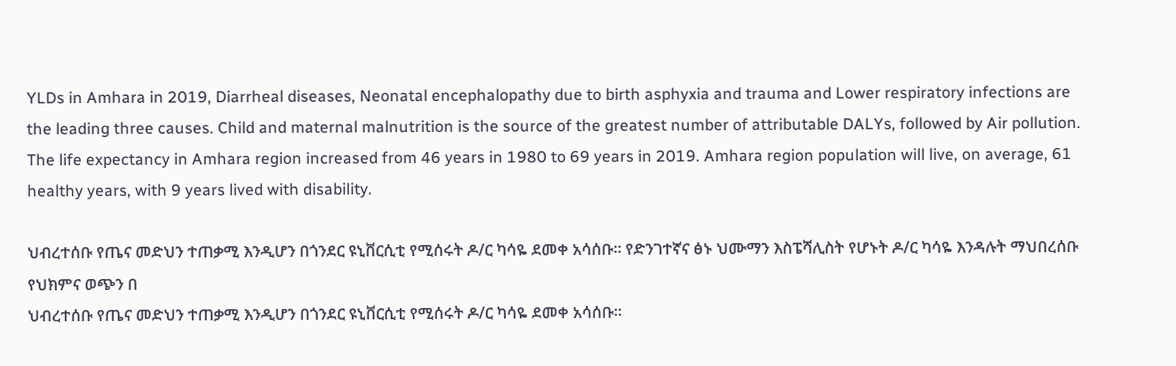YLDs in Amhara in 2019, Diarrheal diseases, Neonatal encephalopathy due to birth asphyxia and trauma and Lower respiratory infections are the leading three causes. Child and maternal malnutrition is the source of the greatest number of attributable DALYs, followed by Air pollution. The life expectancy in Amhara region increased from 46 years in 1980 to 69 years in 2019. Amhara region population will live, on average, 61 healthy years, with 9 years lived with disability.

ህብረተሰቡ የጤና መድህን ተጠቃሚ እንዲሆን በጎንደር ዩኒቨርሲቲ የሚሰሩት ዶ/ር ካሳዬ ደመቀ አሳሰቡ። የድንገተኛና ፅኑ ህሙማን እስፔሻሊስት የሆኑት ዶ/ር ካሳዬ እንዳሉት ማህበረሰቡ የህክምና ወጭን በ
ህብረተሰቡ የጤና መድህን ተጠቃሚ እንዲሆን በጎንደር ዩኒቨርሲቲ የሚሰሩት ዶ/ር ካሳዬ ደመቀ አሳሰቡ።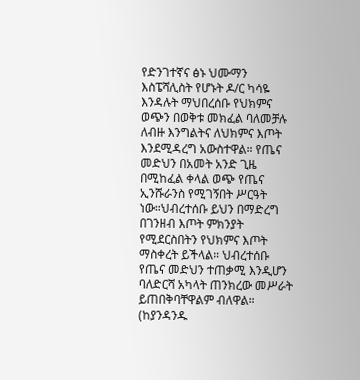የድንገተኛና ፅኑ ህሙማን እስፔሻሊስት የሆኑት ዶ/ር ካሳዬ እንዳሉት ማህበረሰቡ የህክምና ወጭን በወቅቱ መክፈል ባለመቻሉ ለብዙ እንግልትና ለህክምና እጦት እንደሚዳረግ አውስተዋል። የጤና መድህን በአመት አንድ ጊዜ በሚከፈል ቀላል ወጭ የጤና ኢንሹራንስ የሚገኝበት ሥርዓት ነው።ህብረተሰቡ ይህን በማድረግ በገንዘብ እጦት ምክንያት የሚደርስበትን የህክምና እጦት ማስቀረት ይችላል። ህብረተሰቡ የጤና መድህን ተጠቃሚ እንዲሆን ባለድርሻ አካላት ጠንክረው መሥራት ይጠበቅባቸዋልም ብለዋል። (ከያንዳንዱ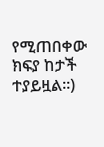የሚጠበቀው ክፍያ ከታች ተያይዟል።)